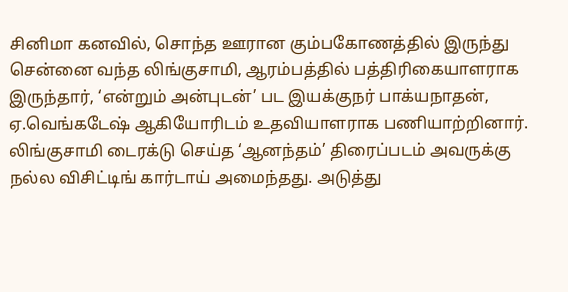சினிமா கனவில், சொந்த ஊரான கும்பகோணத்தில் இருந்து சென்னை வந்த லிங்குசாமி, ஆரம்பத்தில் பத்திரிகையாளராக இருந்தார், ‘என்றும் அன்புடன்’ பட இயக்குநர் பாக்யநாதன், ஏ.வெங்கடேஷ் ஆகியோரிடம் உதவியாளராக பணியாற்றினார்.
லிங்குசாமி டைரக்டு செய்த ‘ஆனந்தம்’ திரைப்படம் அவருக்கு நல்ல விசிட்டிங் கார்டாய் அமைந்தது. அடுத்து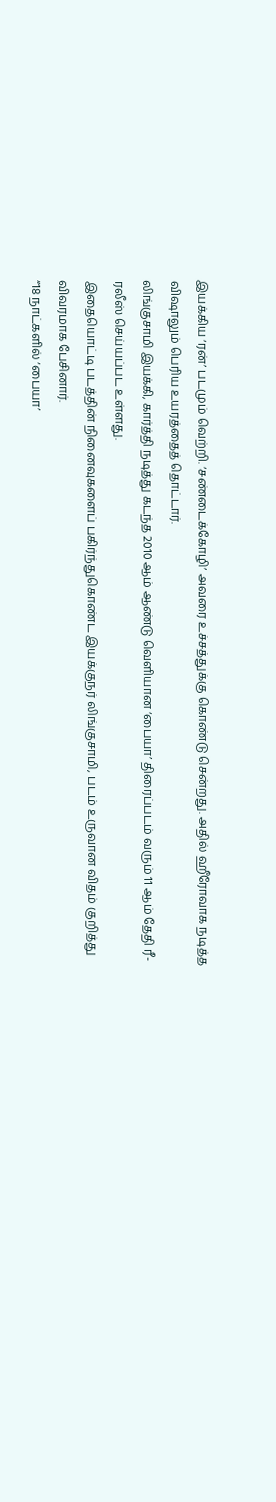இயக்கிய ‘ரன்’ படமும் வெற்றி. ‘சண்டைக்கோழி’ அவரை உச்சத்துக்கு கொண்டு சென்றது. அதில் ஹீரோவாக நடித்த விஷாலும் பெரிய உயரத்தைத் தொட்டார்.
லிங்குசாமி இயக்கி, கார்த்தி நடித்து கடந்த 2010 ஆம் ஆண்டு வெளியான ‘பையா’ திரைப்படம் வரும் 11 ஆம் தேதி ரீ-ரலீஸ் செய்யப்பட உள்ளது.
இதையொட்டி படத்தின் நினைவுகளைப் பகிர்ந்துகொண்ட இயக்குநர் லிங்குசாமி, படம் உருவான விதம் குறித்து விவரமாக பேசினார்.
“18 நாட்களில் ‘பையா’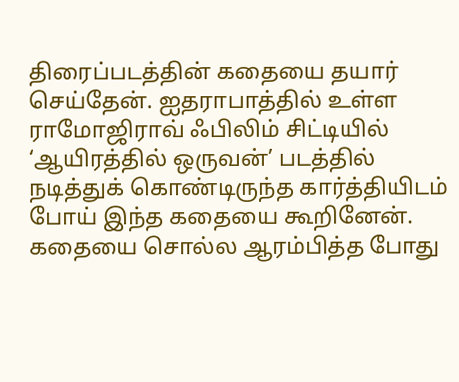திரைப்படத்தின் கதையை தயார் செய்தேன். ஐதராபாத்தில் உள்ள ராமோஜிராவ் ஃபிலிம் சிட்டியில் ‘ஆயிரத்தில் ஒருவன்’ படத்தில் நடித்துக் கொண்டிருந்த கார்த்தியிடம் போய் இந்த கதையை கூறினேன்.
கதையை சொல்ல ஆரம்பித்த போது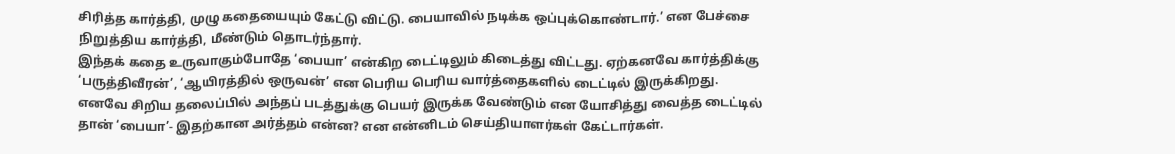சிரித்த கார்த்தி, முழு கதையையும் கேட்டு விட்டு. பையாவில் நடிக்க ஒப்புக்கொண்டார்.’ என பேச்சை நிறுத்திய கார்த்தி, மீண்டும் தொடர்ந்தார்.
இந்தக் கதை உருவாகும்போதே ‘பையா’ என்கிற டைட்டிலும் கிடைத்து விட்டது. ஏற்கனவே கார்த்திக்கு ‘பருத்திவீரன்’, ‘ஆயிரத்தில் ஒருவன்’ என பெரிய பெரிய வார்த்தைகளில் டைட்டில் இருக்கிறது.
எனவே சிறிய தலைப்பில் அந்தப் படத்துக்கு பெயர் இருக்க வேண்டும் என யோசித்து வைத்த டைட்டில் தான் ‘பையா’- இதற்கான அர்த்தம் என்ன? என என்னிடம் செய்தியாளர்கள் கேட்டார்கள்.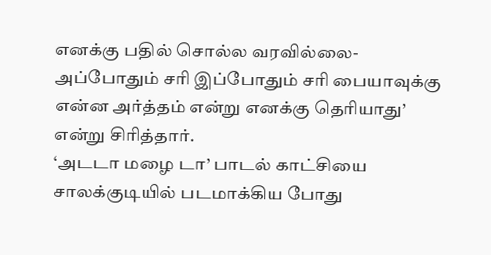எனக்கு பதில் சொல்ல வரவில்லை- அப்போதும் சரி இப்போதும் சரி பையாவுக்கு என்ன அர்த்தம் என்று எனக்கு தெரியாது’ என்று சிரித்தார்.
‘அடடா மழை டா’ பாடல் காட்சியை சாலக்குடியில் படமாக்கிய போது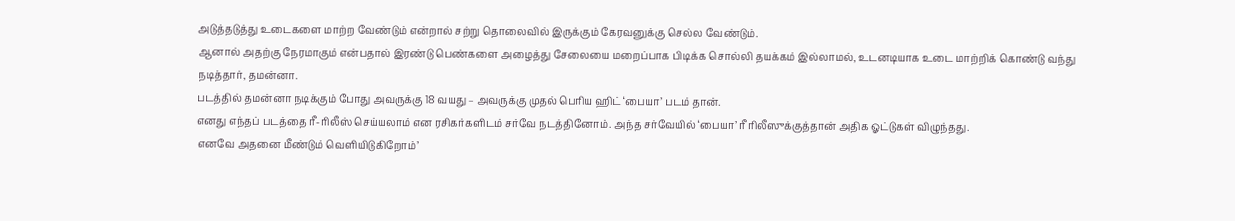அடுத்தடுத்து உடைகளை மாற்ற வேண்டும் என்றால் சற்று தொலைவில் இருக்கும் கேரவனுக்கு செல்ல வேண்டும்.
ஆனால் அதற்கு நேரமாகும் என்பதால் இரண்டு பெண்களை அழைத்து சேலையை மறைப்பாக பிடிக்க சொல்லி தயக்கம் இல்லாமல், உடனடியாக உடை மாற்றிக் கொண்டு வந்து நடித்தார், தமன்னா.
படத்தில் தமன்னா நடிக்கும் போது அவருக்கு 18 வயது – அவருக்கு முதல் பெரிய ஹிட் ‘பையா’ படம் தான்.
எனது எந்தப் படத்தை ரீ-ரிலீஸ் செய்யலாம் என ரசிகர்களிடம் சர்வே நடத்தினோம். அந்த சர்வேயில் ‘பையா’ ரீ ரிலீஸுக்குத்தான் அதிக ஓட்டுகள் விழுந்தது.
எனவே அதனை மீண்டும் வெளியிடுகிறோம்’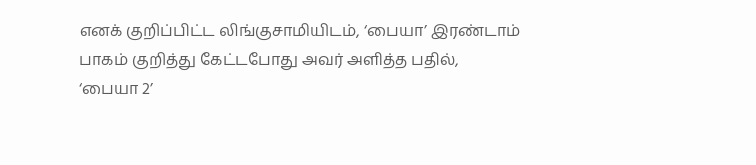எனக் குறிப்பிட்ட லிங்குசாமியிடம், ‘பையா’ இரண்டாம் பாகம் குறித்து கேட்டபோது அவர் அளித்த பதில்,
‘பையா 2’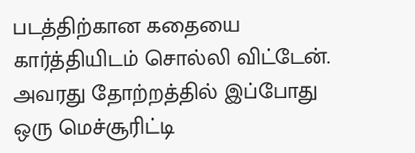படத்திற்கான கதையை கார்த்தியிடம் சொல்லி விட்டேன். அவரது தோற்றத்தில் இப்போது ஒரு மெச்சூரிட்டி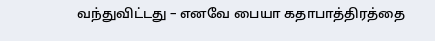வந்துவிட்டது – எனவே பையா கதாபாத்திரத்தை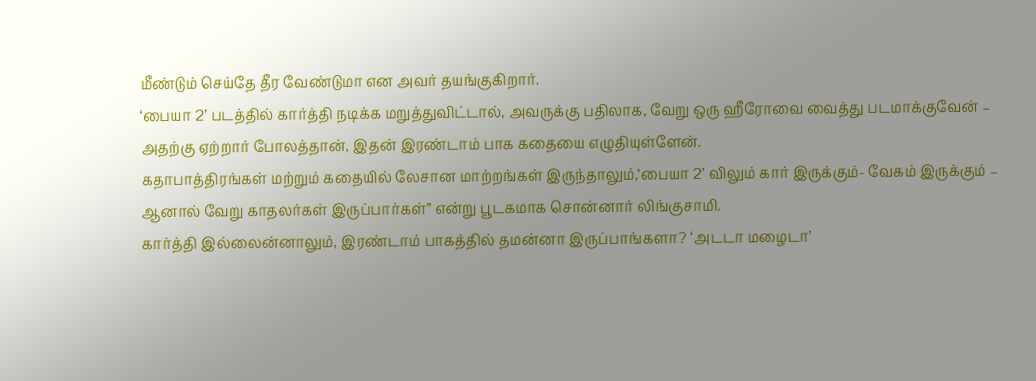மீண்டும் செய்தே தீர வேண்டுமா என அவர் தயங்குகிறார்.
‘பையா 2’ படத்தில் கார்த்தி நடிக்க மறுத்துவிட்டால், அவருக்கு பதிலாக, வேறு ஒரு ஹீரோவை வைத்து படமாக்குவேன் – அதற்கு ஏற்றார் போலத்தான், இதன் இரண்டாம் பாக கதையை எழுதியுள்ளேன்.
கதாபாத்திரங்கள் மற்றும் கதையில் லேசான மாற்றங்கள் இருந்தாலும்,‘பையா 2’ விலும் கார் இருக்கும்- வேகம் இருக்கும் – ஆனால் வேறு காதலர்கள் இருப்பார்கள்” என்று பூடகமாக சொன்னார் லிங்குசாமி.
கார்த்தி இல்லைன்னாலும், இரண்டாம் பாகத்தில் தமன்னா இருப்பாங்களா? ‘அடடா மழைடா’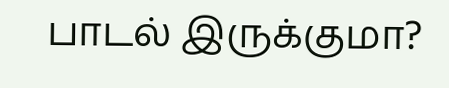பாடல் இருக்குமா?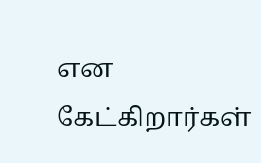என கேட்கிறார்கள்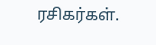ரசிகர்கள்.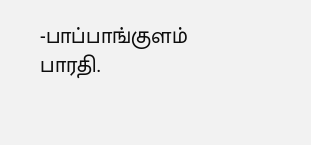-பாப்பாங்குளம் பாரதி.